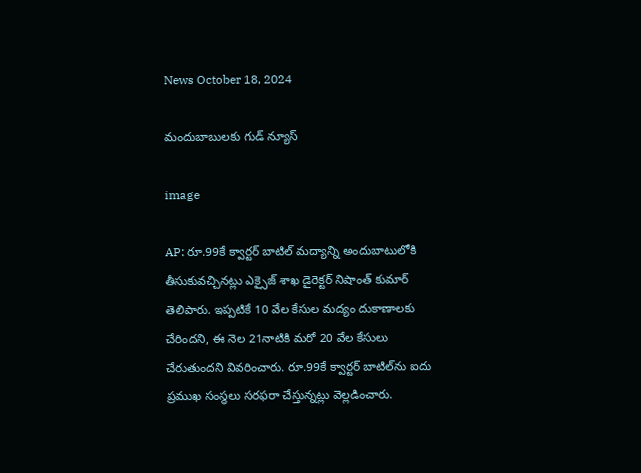News October 18, 2024

మందుబాబులకు గుడ్ న్యూస్

image

AP: రూ.99కే క్వార్టర్ బాటిల్ మద్యాన్ని అందుబాటులోకి తీసుకువచ్చినట్లు ఎక్సైజ్ శాఖ డైరెక్టర్ నిషాంత్ కుమార్ తెలిపారు. ఇప్పటికే 10 వేల కేసుల మద్యం దుకాణాలకు చేరిందని, ఈ నెల 21నాటికి మరో 20 వేల కేసులు చేరుతుందని వివరించారు. రూ.99కే క్వార్టర్ బాటిల్‌ను ఐదు ప్రముఖ సంస్థలు సరఫరా చేస్తున్నట్లు వెల్లడించారు.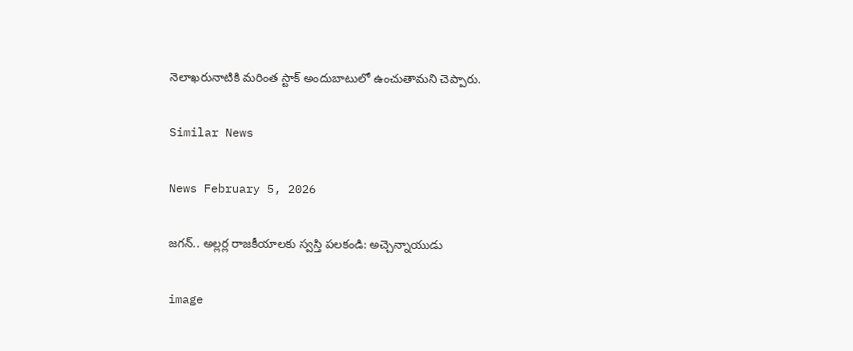నెలాఖరునాటికి మరింత స్టాక్ అందుబాటులో ఉంచుతామని చెప్పారు.

Similar News

News February 5, 2026

జగన్.. అల్లర్ల రాజకీయాలకు స్వస్తి పలకండి: అచ్చెన్నాయుడు

image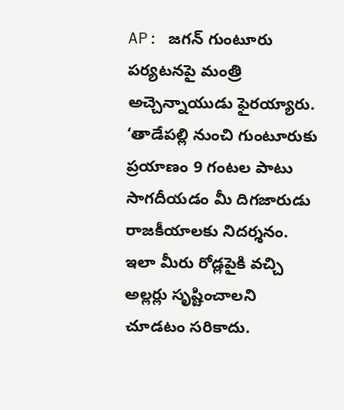AP: జగన్ గుంటూరు పర్యటనపై మంత్రి అచ్చెన్నాయుడు ఫైరయ్యారు. ‘తాడేపల్లి నుంచి గుంటూరుకు ప్రయాణం 9 గంటల పాటు సాగదీయడం మీ దిగజారుడు రాజకీయాలకు నిదర్శనం. ఇలా మీరు రోడ్లపైకి వచ్చి అల్లర్లు సృష్టించాలని చూడటం సరికాదు.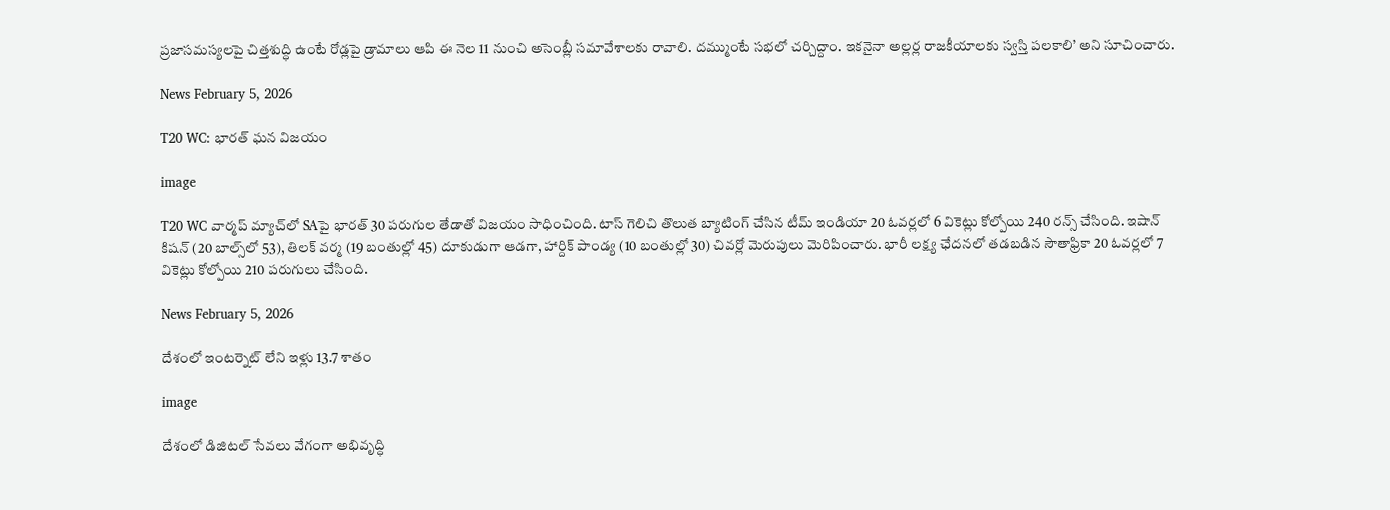ప్రజాసమస్యలపై చిత్తశుద్ధి ఉంటే రోడ్లపై డ్రామాలు ఆపి ఈ నెల 11 నుంచి అసెంబ్లీ సమావేశాలకు రావాలి. దమ్ముంటే సభలో చర్చిద్దాం. ఇకనైనా అల్లర్ల రాజకీయాలకు స్వస్తి పలకాలి’ అని సూచించారు.

News February 5, 2026

T20 WC: భారత్ ఘన విజయం

image

T20 WC వార్మప్‌ మ్యాచ్‌లో SAపై భారత్ 30 పరుగుల తేడాతో విజయం సాధించింది. టాస్ గెలిచి తొలుత బ్యాటింగ్ చేసిన టీమ్ ఇండియా 20 ఓవర్లలో 6 వికెట్లు కోల్పోయి 240 రన్స్ చేసింది. ఇషాన్ కిషన్ (20 బాల్స్‌లో 53), తిలక్ వర్మ (19 బంతుల్లో 45) దూకుడుగా ఆడగా, హార్దిక్ పాండ్య (10 బంతుల్లో 30) చివర్లో మెరుపులు మెరిపించారు. భారీ లక్ష్య ఛేదనలో తడబడిన సౌతాఫ్రికా 20 ఓవర్లలో 7 వికెట్లు కోల్పోయి 210 పరుగులు చేసింది.

News February 5, 2026

దేశంలో ఇంటర్నెట్ లేని ఇళ్లు 13.7 శాతం

image

దేశంలో డిజిటల్ సేవలు వేగంగా అభివృద్ధి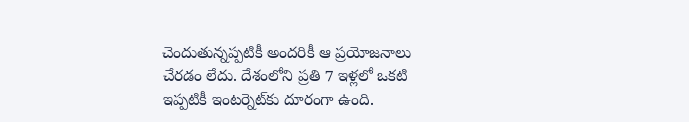చెందుతున్నప్పటికీ అందరికీ ఆ ప్రయోజనాలు చేరడం లేదు. దేశంలోని ప్రతి 7 ఇళ్లలో ఒకటి ఇప్పటికీ ఇంటర్నెట్‌కు దూరంగా ఉంది.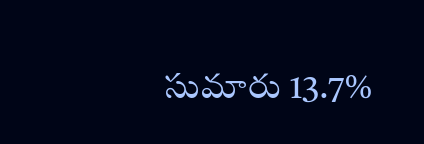సుమారు 13.7%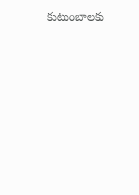కుటుంబాలకు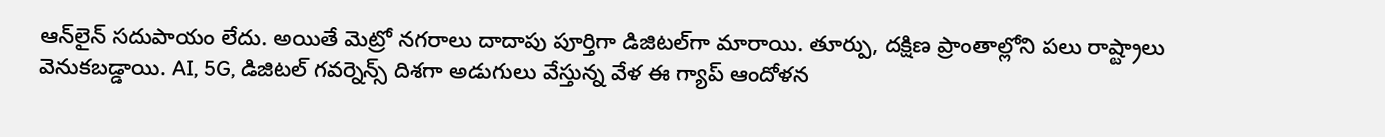ఆన్‌లైన్ సదుపాయం లేదు. అయితే మెట్రో నగరాలు దాదాపు పూర్తిగా డిజిటల్‌గా మారాయి. తూర్పు, దక్షిణ ప్రాంతాల్లోని పలు రాష్ట్రాలు వెనుకబడ్డాయి. AI, 5G, డిజిటల్ గవర్నెన్స్‌ దిశగా అడుగులు వేస్తున్న వేళ ఈ గ్యాప్ ఆందోళన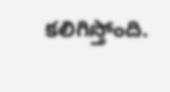కలిగిస్తోంది.